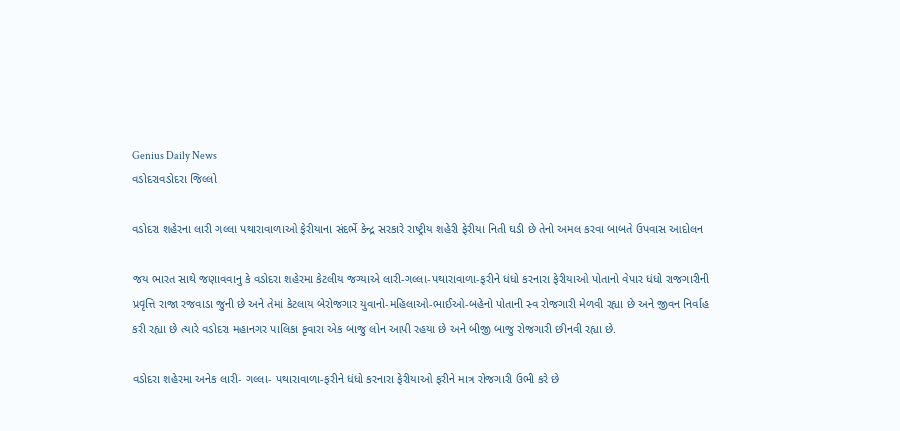Genius Daily News
વડોદરાવડોદરા જિલ્લો

વડોદરા શહેરના લારી ગલ્લા પથારાવાળાઓ ફેરીયાના સંદર્ભે કેન્દ્ર સરકારે રાષ્ટ્રીય શહેરી ફેરીયા નિતી ઘડી છે તેનો અમલ કરવા બાબતે ઉપવાસ આદોલન

જય ભારત સાથે જણાવવાનુ કે વડોદરા શહેરમા કેટલીય જગ્યાએ લારી-ગલ્લા-પથારાવાળા-ફરીને ધંધો કરનારા ફેરીયાઓ પોતાનો વેપાર ધંધો રાજગારીની પ્રવૃત્તિ રાજા રજવાડા જુની છે અને તેમાં કેટલાય બેરોજગાર યુવાનો-મહિલાઓ-ભાઈઓ-બહેનો પોતાની સ્વ રોજગારી મેળવી રહ્યા છે અને જીવન નિર્વાહ કરી રહ્યા છે ત્યારે વડોદરા મહાનગર પાલિકા કૃવારા એક બાજુ લોન આપી રહયા છે અને બીજી બાજુ રોજગારી છીનવી રહ્યા છે.

વડોદરા શહેરમા અનેક લારી- ગલ્લા- પથારાવાળા-ફરીને ધંધો કરનારા ફેરીયાઓ ફરીને માત્ર રોજગારી ઉભી કરે છે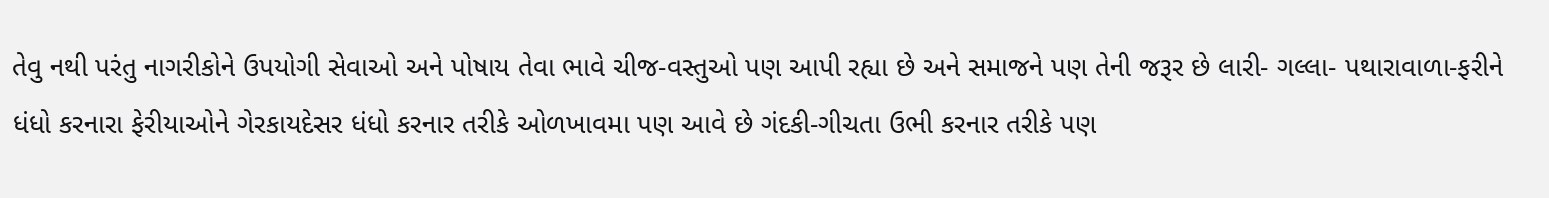તેવુ નથી પરંતુ નાગરીકોને ઉપયોગી સેવાઓ અને પોષાય તેવા ભાવે ચીજ-વસ્તુઓ પણ આપી રહ્યા છે અને સમાજને પણ તેની જરૂર છે લારી- ગલ્લા- પથારાવાળા-ફરીને ધંધો કરનારા ફેરીયાઓને ગેરકાયદેસર ધંધો કરનાર તરીકે ઓળખાવમા પણ આવે છે ગંદકી-ગીચતા ઉભી કરનાર તરીકે પણ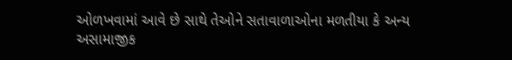ઓળખવામાં આવે છે સાથે તેઓને સતાવાળાઓના મળતીયા કે અન્ય અસામાજીક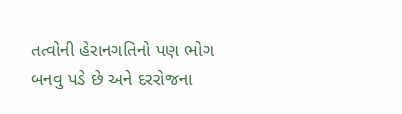તત્વોની હેરાનગતિનો પણ ભોગ બનવુ પડે છે અને દરરોજના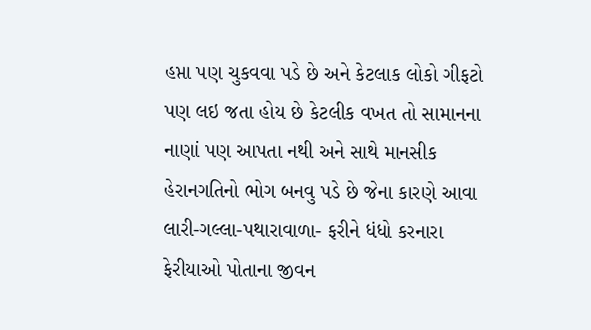હપ્તા પણ ચુકવવા પડે છે અને કેટલાક લોકો ગીફટો પણ લઇ જતા હોય છે કેટલીક વખત તો સામાનના નાણાં પણ આપતા નથી અને સાથે માનસીક હેરાનગતિનો ભોગ બનવુ પડે છે જેના કારણે આવા લારી-ગલ્લા-પથારાવાળા- ફરીને ધંધો કરનારા ફેરીયાઓ પોતાના જીવન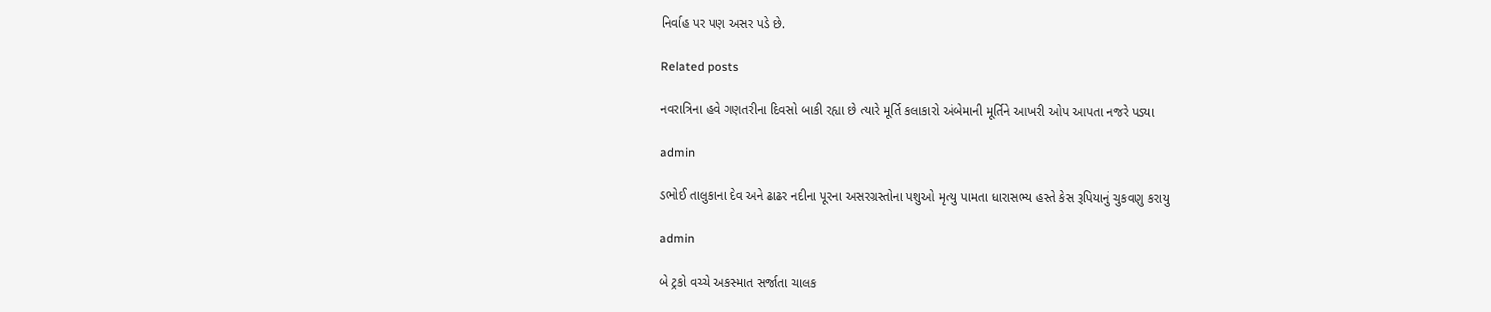નિર્વાહ પર પણ અસર પડે છે.

Related posts

નવરાત્રિના હવે ગણતરીના દિવસો બાકી રહ્યા છે ત્યારે મૂર્તિ કલાકારો અંબેમાની મૂર્તિને આખરી ઓપ આપતા નજરે પડ્યા

admin

ડભોઈ તાલુકાના દેવ અને ઢાઢર નદીના પૂરના અસરગ્રસ્તોના પશુઓ મૃત્યુ પામતા ધારાસભ્ય હસ્તે કેસ રૂપિયાનું ચુકવણુ કરાયુ

admin

બે ટ્રકો વચ્ચે અકસ્માત સર્જાતા ચાલક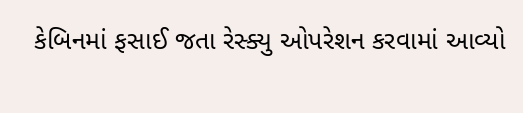કેબિનમાં ફસાઈ જતા રેસ્ક્યુ ઓપરેશન કરવામાં આવ્યો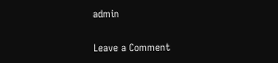admin

Leave a Comment